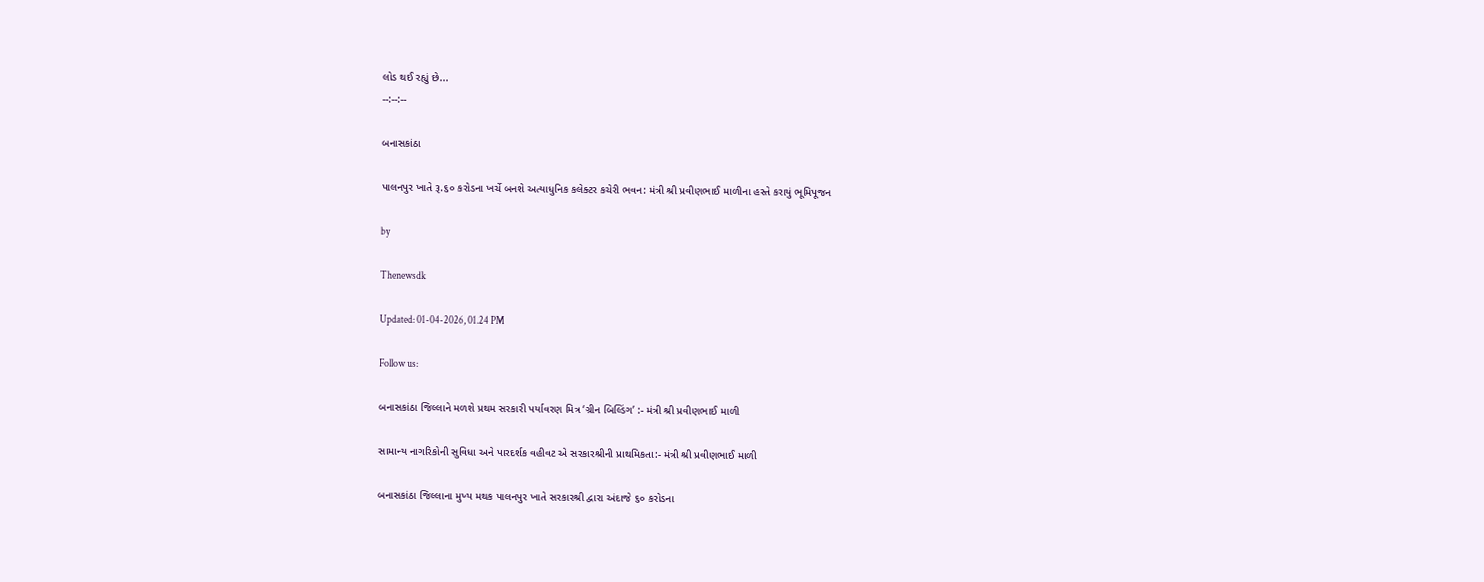લોડ થઈ રહ્યું છે...
--:--:--

બનાસકાંઠા

પાલનપુર ખાતે રૂ.૬૦ કરોડના ખર્ચે બનશે અત્યાધુનિક કલેક્ટર કચેરી ભવન: મંત્રી શ્રી પ્રવીણભાઈ માળીના હસ્તે કરાયું ભૂમિપૂજન

by

Thenewsdk

Updated: 01-04-2026, 01.24 PM

Follow us:

બનાસકાંઠા જિલ્લાને મળશે પ્રથમ સરકારી પર્યાવરણ મિત્ર ‘ગ્રીન બિલ્ડિંગ’ :- મંત્રી શ્રી પ્રવીણભાઈ માળી

સામાન્ય નાગરિકોની સુવિધા અને પારદર્શક વહીવટ એ સરકારશ્રીની પ્રાથમિકતા:- મંત્રી શ્રી પ્રવીણભાઈ માળી

બનાસકાંઠા જિલ્લાના મુખ્ય મથક પાલનપુર ખાતે સરકારશ્રી દ્વારા અંદાજે ૬૦ કરોડના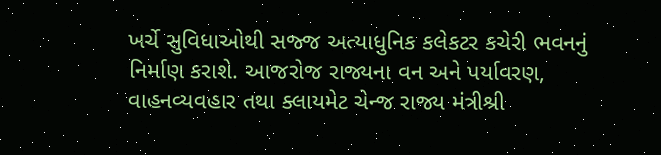ખર્ચે સુવિધાઓથી સજ્જ અત્યાધુનિક કલેકટર કચેરી ભવનનું નિર્માણ કરાશે. આજરોજ રાજ્યના વન અને પર્યાવરણ, વાહનવ્યવહાર તથા ક્લાયમેટ ચેન્જ રાજ્ય મંત્રીશ્રી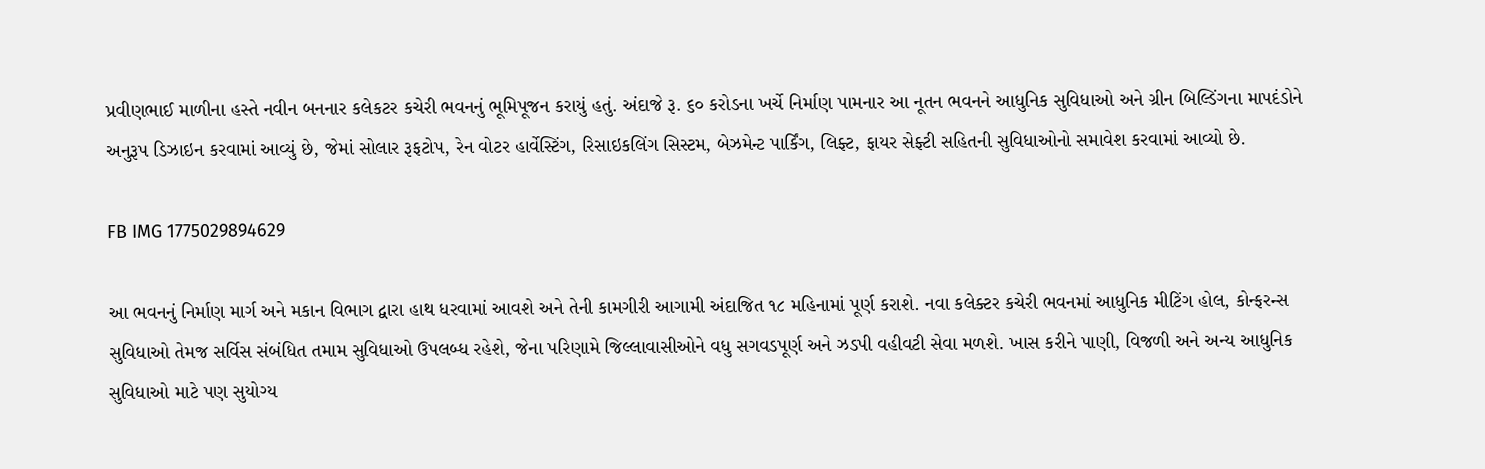પ્રવીણભાઈ માળીના હસ્તે નવીન બનનાર કલેકટર કચેરી ભવનનું ભૂમિપૂજન કરાયું હતું. અંદાજે રૂ. ૬૦ કરોડના ખર્ચે નિર્માણ પામનાર આ નૂતન ભવનને આધુનિક સુવિધાઓ અને ગ્રીન બિલ્ડિંગના માપદંડોને અનુરૂપ ડિઝાઇન કરવામાં આવ્યું છે, જેમાં સોલાર રૂફટોપ, રેન વોટર હાર્વેસ્ટિંગ, રિસાઇકલિંગ સિસ્ટમ, બેઝમેન્ટ પાર્કિંગ, લિફ્ટ, ફાયર સેફ્ટી સહિતની સુવિધાઓનો સમાવેશ કરવામાં આવ્યો છે.

FB IMG 1775029894629

આ ભવનનું નિર્માણ માર્ગ અને મકાન વિભાગ દ્વારા હાથ ધરવામાં આવશે અને તેની કામગીરી આગામી અંદાજિત ૧૮ મહિનામાં પૂર્ણ કરાશે. નવા કલેક્ટર કચેરી ભવનમાં આધુનિક મીટિંગ હોલ, કોન્ફરન્સ સુવિધાઓ તેમજ સર્વિસ સંબંધિત તમામ સુવિધાઓ ઉપલબ્ધ રહેશે, જેના પરિણામે જિલ્લાવાસીઓને વધુ સગવડપૂર્ણ અને ઝડપી વહીવટી સેવા મળશે. ખાસ કરીને પાણી, વિજળી અને અન્ય આધુનિક સુવિધાઓ માટે પણ સુયોગ્ય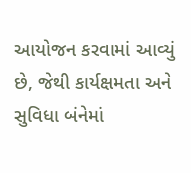આયોજન કરવામાં આવ્યું છે, જેથી કાર્યક્ષમતા અને સુવિધા બંનેમાં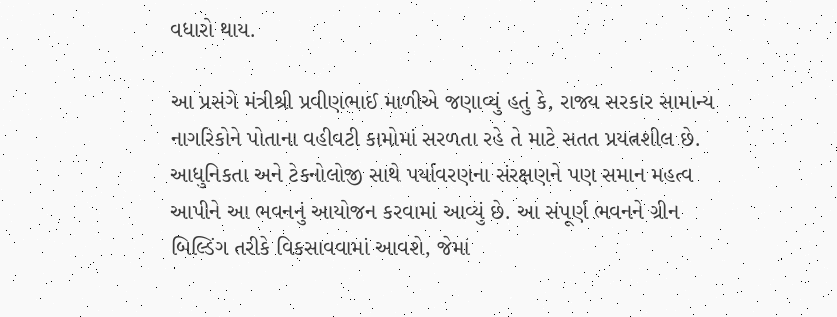વધારો થાય.

આ પ્રસંગે મંત્રીશ્રી પ્રવીણભાઈ માળીએ જણાવ્યું હતું કે, રાજ્ય સરકાર સામાન્ય નાગરિકોને પોતાના વહીવટી કામોમાં સરળતા રહે તે માટે સતત પ્રયત્નશીલ છે. આધુનિકતા અને ટેકનોલોજી સાથે પર્યાવરણના સંરક્ષણને પણ સમાન મહત્વ આપીને આ ભવનનું આયોજન કરવામાં આવ્યું છે. આ સંપૂર્ણ ભવનને ગ્રીન બિલ્ડિંગ તરીકે વિકસાવવામાં આવશે, જેમાં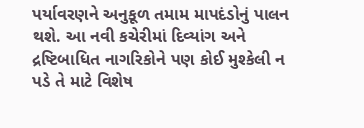પર્યાવરણને અનુકૂળ તમામ માપદંડોનું પાલન થશે. આ નવી કચેરીમાં દિવ્યાંગ અને દ્રષ્ટિબાધિત નાગરિકોને પણ કોઈ મુશ્કેલી ન પડે તે માટે વિશેષ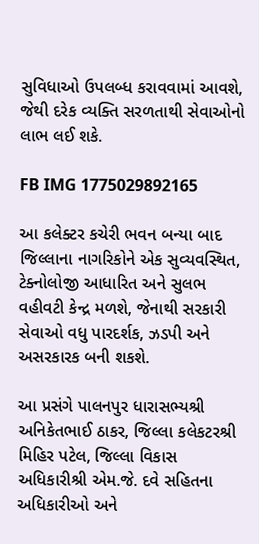સુવિધાઓ ઉપલબ્ધ કરાવવામાં આવશે, જેથી દરેક વ્યક્તિ સરળતાથી સેવાઓનો લાભ લઈ શકે.

FB IMG 1775029892165

આ કલેક્ટર કચેરી ભવન બન્યા બાદ જિલ્લાના નાગરિકોને એક સુવ્યવસ્થિત, ટેક્નોલોજી આધારિત અને સુલભ વહીવટી કેન્દ્ર મળશે, જેનાથી સરકારી સેવાઓ વધુ પારદર્શક, ઝડપી અને અસરકારક બની શકશે.

આ પ્રસંગે પાલનપુર ધારાસભ્યશ્રી અનિકેતભાઈ ઠાકર, જિલ્લા કલેકટરશ્રી મિહિર પટેલ, જિલ્લા વિકાસ અધિકારીશ્રી એમ.જે. દવે સહિતના અધિકારીઓ અને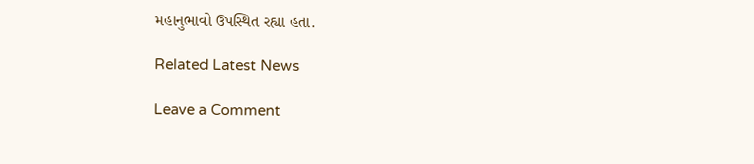મહાનુભાવો ઉપસ્થિત રહ્યા હતા.

Related Latest News

Leave a Comment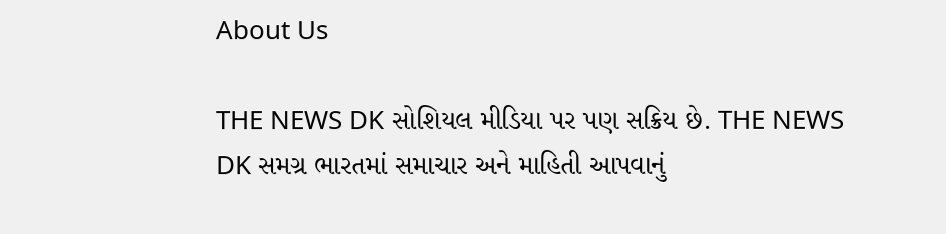About Us

THE NEWS DK સોશિયલ મીડિયા પર પણ સક્રિય છે. THE NEWS DK સમગ્ર ભારતમાં સમાચાર અને માહિતી આપવાનું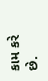કામ કરે છે.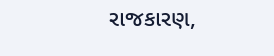રાજકારણ,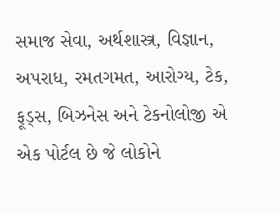સમાજ સેવા, અર્થશાસ્ત્ર, વિજ્ઞાન, અપરાધ, રમતગમત, આરોગ્ય, ટેક, ફૂડ્સ, બિઝનેસ અને ટેકનોલોજી એ એક પોર્ટલ છે જે લોકોને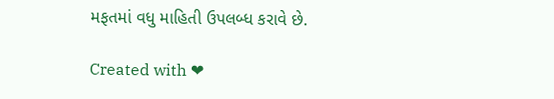મફતમાં વધુ માહિતી ઉપલબ્ધ કરાવે છે.

Created with ❤